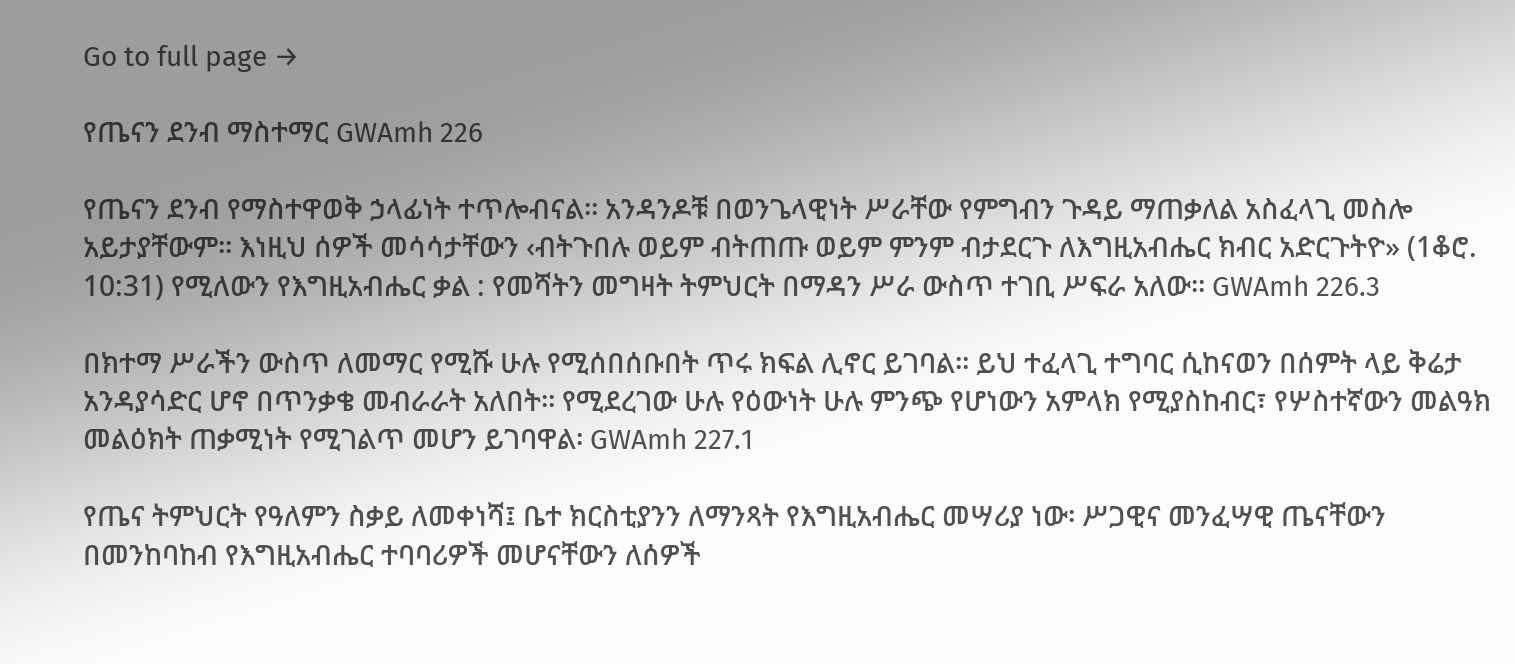Go to full page →

የጤናን ደንብ ማስተማር GWAmh 226

የጤናን ደንብ የማስተዋወቅ ኃላፊነት ተጥሎብናል፡፡ አንዳንዶቹ በወንጌላዊነት ሥራቸው የምግብን ጉዳይ ማጠቃለል አስፈላጊ መስሎ አይታያቸውም፡፡ እነዚህ ሰዎች መሳሳታቸውን ‹ብትጉበሉ ወይም ብትጠጡ ወይም ምንም ብታደርጉ ለእግዚአብሔር ክብር አድርጉትዮ» (1ቆሮ. 10:31) የሚለውን የእግዚአብሔር ቃል : የመሻትን መግዛት ትምህርት በማዳን ሥራ ውስጥ ተገቢ ሥፍራ አለው፡፡ GWAmh 226.3

በክተማ ሥራችን ውስጥ ለመማር የሚሹ ሁሉ የሚሰበሰቡበት ጥሩ ክፍል ሊኖር ይገባል፡፡ ይህ ተፈላጊ ተግባር ሲከናወን በሰምት ላይ ቅሬታ አንዳያሳድር ሆኖ በጥንቃቄ መብራራት አለበት፡፡ የሚደረገው ሁሉ የዕውነት ሁሉ ምንጭ የሆነውን አምላክ የሚያስከብር፣ የሦስተኛውን መልዓክ መልዕክት ጠቃሚነት የሚገልጥ መሆን ይገባዋል፡ GWAmh 227.1

የጤና ትምህርት የዓለምን ስቃይ ለመቀነሻ፤ ቤተ ክርስቲያንን ለማንጻት የእግዚአብሔር መሣሪያ ነው፡ ሥጋዊና መንፈሣዊ ጤናቸውን በመንከባከብ የእግዚአብሔር ተባባሪዎች መሆናቸውን ለሰዎች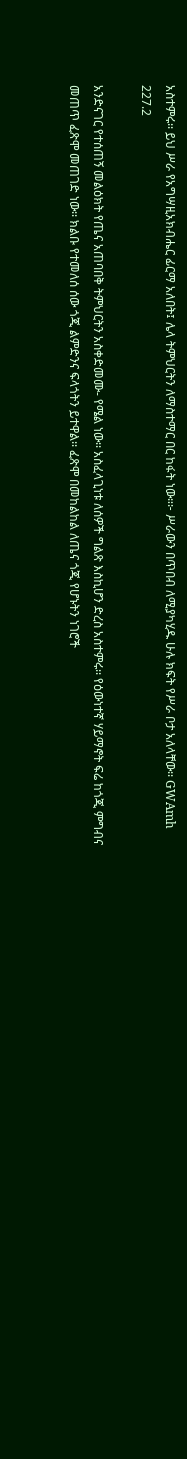አስተምሩ፡፡ ይህ ሥራ የአግሣዚአክብሔር ፊርማ አለበት፤ ሌላ ትምህርትን ለማስተማር በር ከፋት ነው።፦ ሥራውን በጥበብ ለሚያካሂዱ ሁሉ ክፍት የሥራ ቦታ አለላቸው፡፡ GWAmh 227.2

አንድናገር የተሰጠኝ መልዕክት የጤና አጠባበቅ ትምህርትን አስቀድመሙ- የሜል ነው፡፡ አስፈላጊነቱ ለሰዎች ግልጽ እስኪሆን ድረስ አስተምሩ፡፡ የዕውነተኛ ሃይማኖት ፍሬ ከጎጂ ምግብና መጠጥ ፈጽሞ መጠገድ ነው፡፡ ክልቡ የተመለሰ ሰው ጎጂ ልምድንና ፍላጎትን ይተዋል፡፡ ፈጽሞ በመከልከል ለጤና ጎጂ የሆኑትን ነገሮች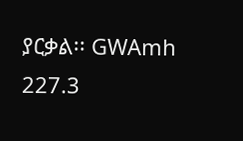ያርቃል፡፡ GWAmh 227.3